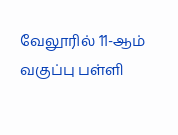வேலூரில் 11-ஆம் வகுப்பு பள்ளி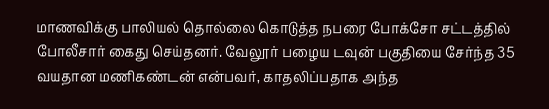மாணவிக்கு பாலியல் தொல்லை கொடுத்த நபரை போக்சோ சட்டத்தில் போலீசார் கைது செய்தனர். வேலூர் பழைய டவுன் பகுதியை சேர்ந்த 35 வயதான மணிகண்டன் என்பவர், காதலிப்பதாக அந்த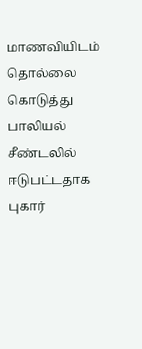மாணவியிடம் தொல்லை கொடுத்து பாலியல் சீண்டலில் ஈடுபட்டதாக புகார்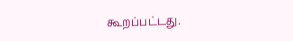கூறப்பட்டது.